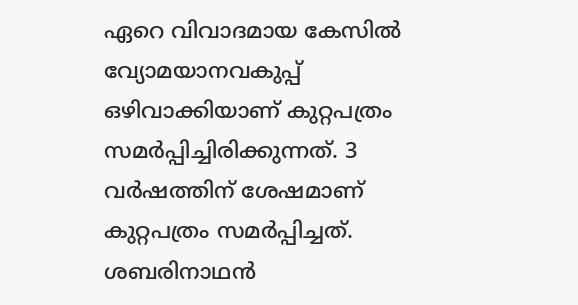ഏറെ വിവാദമായ കേസിൽ വ്യോമയാനവകുപ്പ് ഒഴിവാക്കിയാണ് കുറ്റപത്രം സമർപ്പിച്ചിരിക്കുന്നത്. 3 വർഷത്തിന് ശേഷമാണ് കുറ്റപത്രം സമർപ്പിച്ചത്. ശബരിനാഥൻ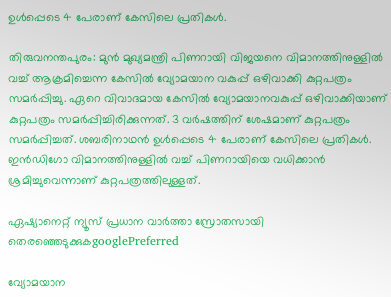ഉൾപ്പെടെ 4 പേരാണ് കേസിലെ പ്രതികൾ.

തിരുവനന്തപുരം: മുൻ മുഖ്യമന്ത്രി പിണറായി വിജയനെ വിമാനത്തിനുള്ളിൽ വച്ച് ആക്രമിച്ചെന്ന കേസിൽ വ്യോമയാന വകുപ്പ് ഒഴിവാക്കി കുറ്റപത്രം സമർപ്പിച്ചു. ഏറെ വിവാദമായ കേസിൽ വ്യോമയാനവകുപ്പ് ഒഴിവാക്കിയാണ് കുറ്റപത്രം സമർപ്പിച്ചിരിക്കുന്നത്. 3 വർഷത്തിന് ശേഷമാണ് കുറ്റപത്രം സമർപ്പിച്ചത്. ശബരിനാഥൻ ഉൾപ്പെടെ 4 പേരാണ് കേസിലെ പ്രതികൾ. ഇൻഡിഗോ വിമാനത്തിനുള്ളിൽ വച്ച് പിണറായിയെ വധിക്കാൻ ശ്രമിച്ചുവെന്നാണ് കുറ്റപത്രത്തിലുള്ളത്.

ഏഷ്യാനെറ്റ് ന്യൂസ് പ്രധാന വാർത്താ സ്രോതസായി തെരഞ്ഞെടുക്കുകgooglePreferred

വ്യോമയാന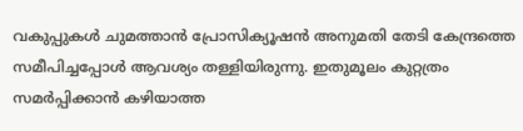വകുപ്പുകൾ ചുമത്താൻ പ്രോസിക്യൂഷൻ അനുമതി തേടി കേന്ദ്രത്തെ സമീപിച്ചപ്പോൾ ആവശ്യം തള്ളിയിരുന്നു. ഇതുമൂലം കുറ്റത്രം സമർപ്പിക്കാൻ കഴിയാത്ത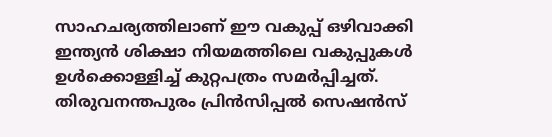സാഹചര്യത്തിലാണ് ഈ വകുപ്പ് ഒഴിവാക്കി ഇന്ത്യൻ ശിക്ഷാ നിയമത്തിലെ വകുപ്പുകൾ ഉൾക്കൊള്ളിച്ച് കുറ്റപത്രം സമർപ്പിച്ചത്. തിരുവനന്തപുരം പ്രിൻസിപ്പൽ സെഷൻസ്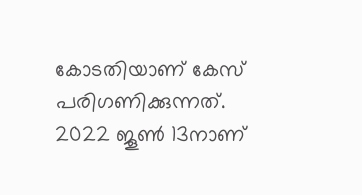കോടതിയാണ് കേസ് പരിഗണിക്കുന്നത്. 2022 ജൂൺ 13നാണ്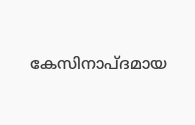കേസിനാപ്ദമായ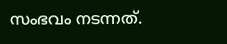സംഭവം നടന്നത്.